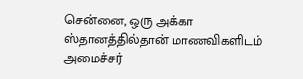சென்னை, ஒரு அக்கா ஸ்தானத்தில்தான் மாணவிகளிடம் அமைச்சர்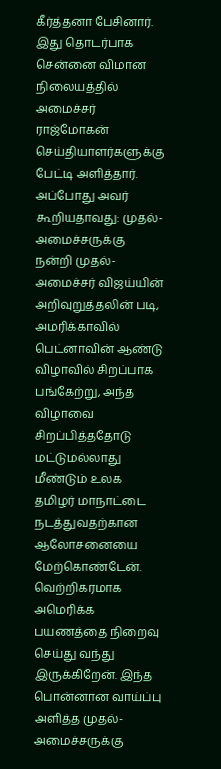கீர்த்தனா பேசினார். இது தொடர்பாக சென்னை விமான நிலையத்தில் அமைச்சர் ராஜ்மோகன் செய்தியாளர்களுக்கு பேட்டி அளித்தார். அப்போது அவர் கூறியதாவது: முதல்-அமைச்சருக்கு நன்றி முதல்-அமைச்சர் விஜய்யின் அறிவுறுத்தலின் படி, அமரிக்காவில் பெட்னாவின் ஆண்டு விழாவில் சிறப்பாக பங்கேற்று, அந்த விழாவை சிறப்பித்ததோடு மட்டுமல்லாது மீண்டும் உலக தமிழர் மாநாட்டை நடத்துவதற்கான ஆலோசனையை மேற்கொண்டேன். வெற்றிகரமாக அமெரிக்க பயணத்தை நிறைவு செய்து வந்து இருக்கிறேன். இந்த பொன்னான வாய்ப்பு அளித்த முதல்-அமைச்சருக்கு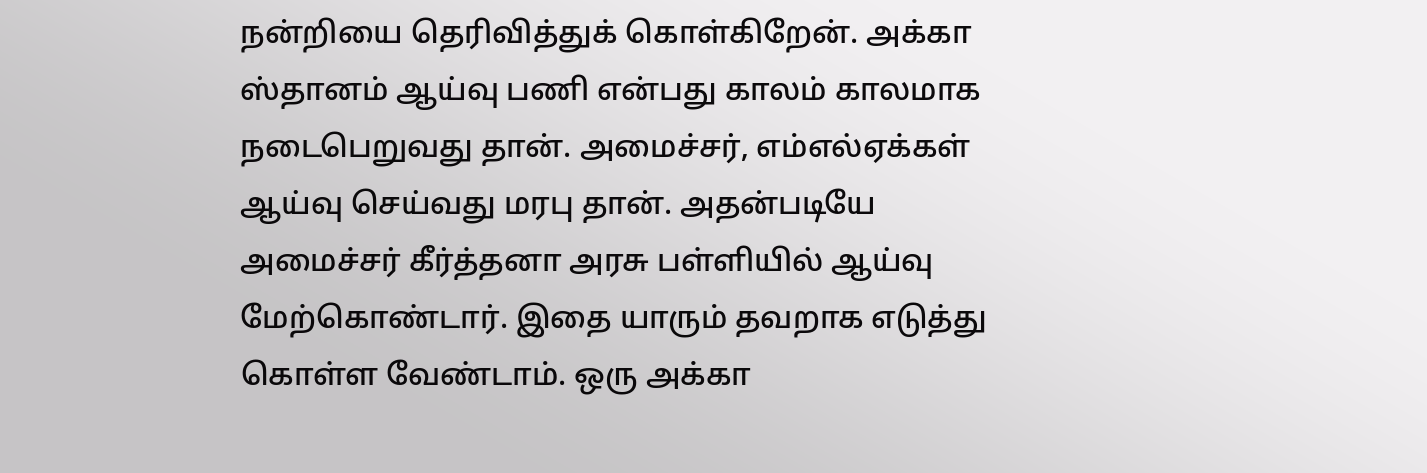நன்றியை தெரிவித்துக் கொள்கிறேன். அக்கா ஸ்தானம் ஆய்வு பணி என்பது காலம் காலமாக நடைபெறுவது தான். அமைச்சர், எம்எல்ஏக்கள் ஆய்வு செய்வது மரபு தான். அதன்படியே அமைச்சர் கீர்த்தனா அரசு பள்ளியில் ஆய்வு மேற்கொண்டார். இதை யாரும் தவறாக எடுத்து கொள்ள வேண்டாம். ஒரு அக்கா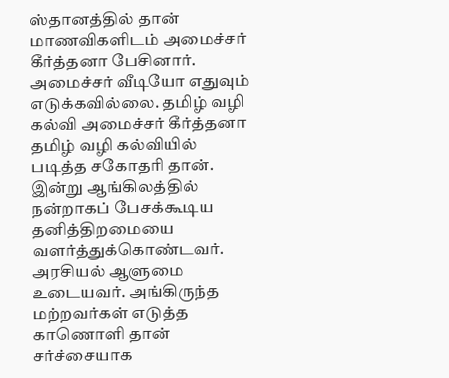ஸ்தானத்தில் தான் மாணவிகளிடம் அமைச்சர் கீர்த்தனா பேசினார். அமைச்சர் வீடியோ எதுவும் எடுக்கவில்லை. தமிழ் வழி கல்வி அமைச்சர் கீர்த்தனா தமிழ் வழி கல்வியில் படித்த சகோதரி தான். இன்று ஆங்கிலத்தில் நன்றாகப் பேசக்கூடிய தனித்திறமையை வளர்த்துக்கொண்டவர். அரசியல் ஆளுமை உடையவர். அங்கிருந்த மற்றவர்கள் எடுத்த காணொளி தான் சர்ச்சையாக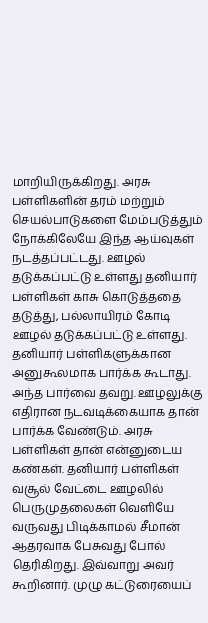மாறியிருக்கிறது. அரசு பள்ளிகளின் தரம் மற்றும் செயல்பாடுகளை மேம்படுத்தும் நோக்கிலேயே இந்த ஆய்வுகள் நடத்தப்பட்டது. ஊழல் தடுக்கப்பட்டு உள்ளது தனியார் பள்ளிகள் காசு கொடுத்ததை தடுத்து, பல்லாயிரம் கோடி ஊழல் தடுக்கப்பட்டு உள்ளது. தனியார் பள்ளிகளுக்கான அனுகூலமாக பார்க்க கூடாது. அந்த பார்வை தவறு. ஊழலுக்கு எதிரான நடவடிக்கையாக தான் பார்க்க வேண்டும். அரசு பள்ளிகள் தான் என்னுடைய கண்கள். தனியார் பள்ளிகள் வசூல் வேட்டை ஊழலில் பெருமுதலைகள் வெளியே வருவது பிடிக்காமல் சீமான் ஆதரவாக பேசுவது போல் தெரிகிறது. இவ்வாறு அவர் கூறினார். முழு கட்டுரையைப்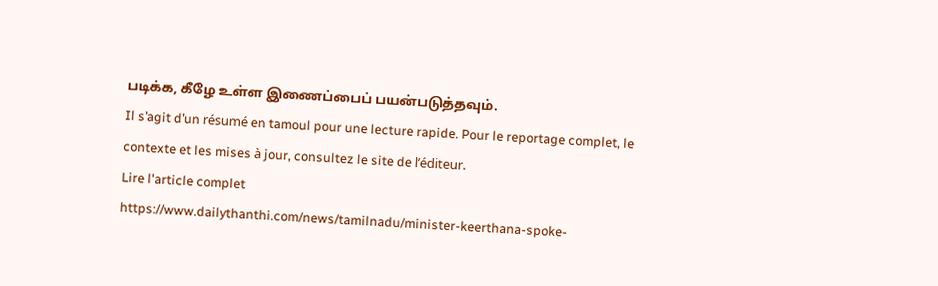படிக்க, கீழே உள்ள இணைப்பைப் பயன்படுத்தவும்.
Il s’agit d’un résumé en tamoul pour une lecture rapide. Pour le reportage complet, le contexte et les mises à jour, consultez le site de l’éditeur.
Lire l'article complet
https://www.dailythanthi.com/news/tamilnadu/minister-keerthana-spoke-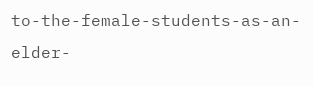to-the-female-students-as-an-elder-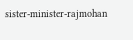sister-minister-rajmohan